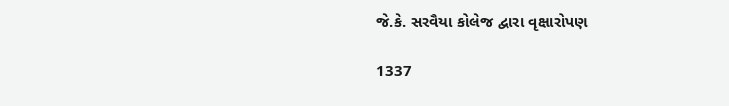જે.કે. સરવૈયા કોલેજ દ્વારા વૃક્ષારોપણ

1337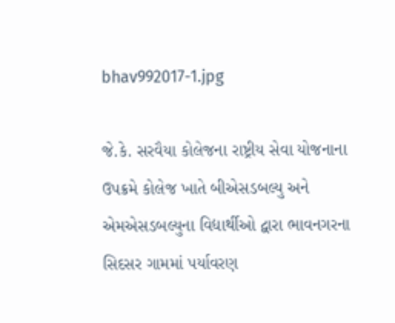bhav992017-1.jpg

જે.કે. સરવૈયા કોલેજના રાષ્ટ્રીય સેવા યોજનાના ઉપક્રમે કોલેજ ખાતે બીએસડબલ્યુ અને એમએસડબલ્યુના વિદ્યાર્થીઓ દ્વારા ભાવનગરના સિદસર ગામમાં પર્યાવરણ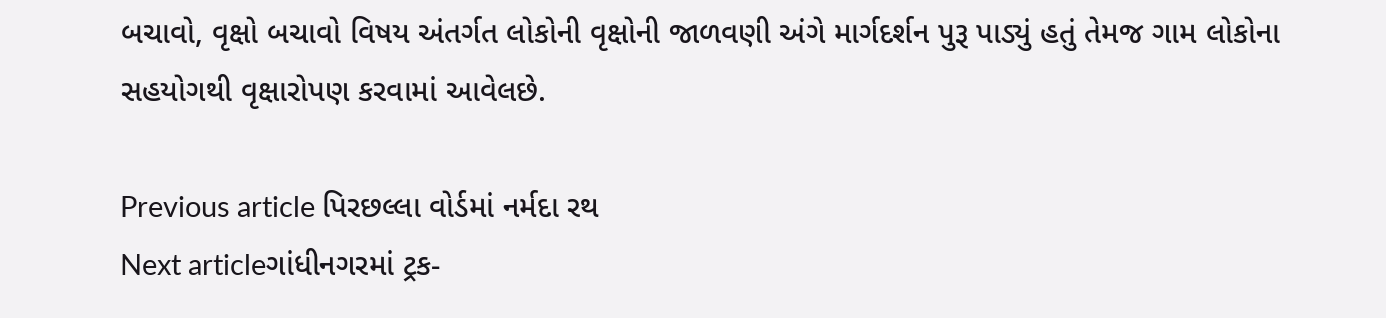બચાવો, વૃક્ષો બચાવો વિષય અંતર્ગત લોકોની વૃક્ષોની જાળવણી અંગે માર્ગદર્શન પુરૂ પાડ્યું હતું તેમજ ગામ લોકોના સહયોગથી વૃક્ષારોપણ કરવામાં આવેલછે.

Previous article પિરછલ્લા વોર્ડમાં નર્મદા રથ
Next articleગાંધીનગરમાં ટ્રક-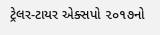ટ્રેલર-ટાયર એક્સપો ૨૦૧૭નો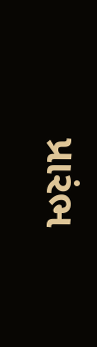પ્રારંભ